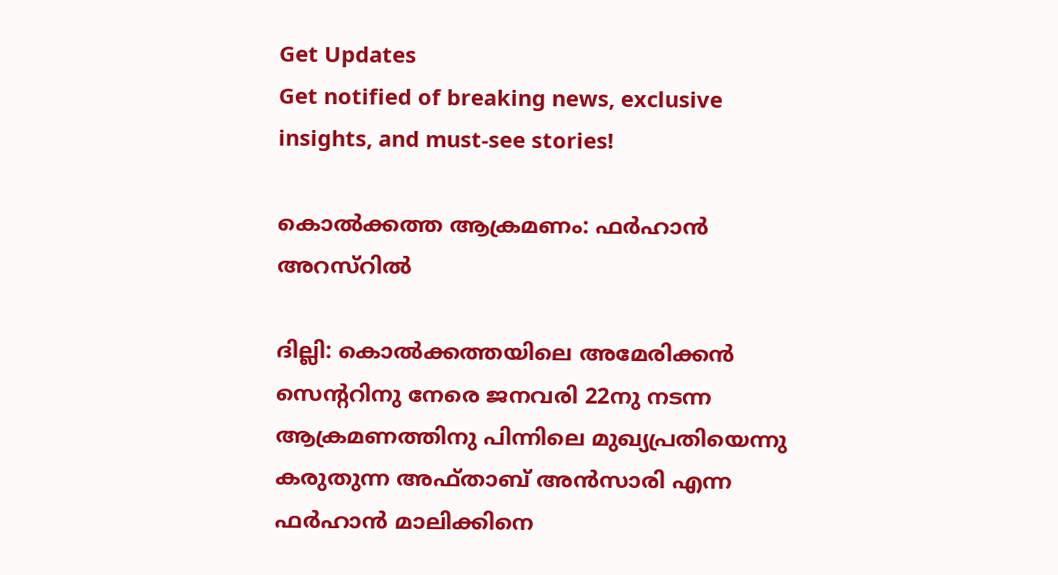Get Updates
Get notified of breaking news, exclusive insights, and must-see stories!

കൊല്‍ക്കത്ത ആക്രമണം: ഫര്‍ഹാന്‍ അറസ്റില്‍

ദില്ലി: കൊല്‍ക്കത്തയിലെ അമേരിക്കന്‍ സെന്ററിനു നേരെ ജനവരി 22നു നടന്ന ആക്രമണത്തിനു പിന്നിലെ മുഖ്യപ്രതിയെന്നു കരുതുന്ന അഫ്താബ് അന്‍സാരി എന്ന ഫര്‍ഹാന്‍ മാലിക്കിനെ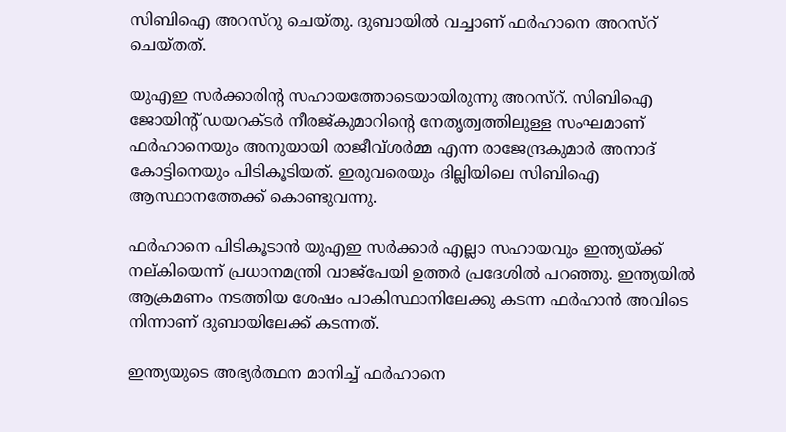സിബിഐ അറസ്റു ചെയ്തു. ദുബായില്‍ വച്ചാണ് ഫര്‍ഹാനെ അറസ്റ് ചെയ്തത്.

യുഎഇ സര്‍ക്കാരിന്റ സഹായത്തോടെയായിരുന്നു അറസ്റ്. സിബിഐ ജോയിന്റ് ഡയറക്ടര്‍ നീരജ്കുമാറിന്റെ നേതൃത്വത്തിലുള്ള സംഘമാണ് ഫര്‍ഹാനെയും അനുയായി രാജീവ്ശര്‍മ്മ എന്ന രാജേന്ദ്രകുമാര്‍ അനാദ് കോട്ടിനെയും പിടികൂടിയത്. ഇരുവരെയും ദില്ലിയിലെ സിബിഐ ആസ്ഥാനത്തേക്ക് കൊണ്ടുവന്നു.

ഫര്‍ഹാനെ പിടികൂടാന്‍ യുഎഇ സര്‍ക്കാര്‍ എല്ലാ സഹായവും ഇന്ത്യയ്ക്ക് നല്കിയെന്ന് പ്രധാനമന്ത്രി വാജ്പേയി ഉത്തര്‍ പ്രദേശില്‍ പറഞ്ഞു. ഇന്ത്യയില്‍ ആക്രമണം നടത്തിയ ശേഷം പാകിസ്ഥാനിലേക്കു കടന്ന ഫര്‍ഹാന്‍ അവിടെ നിന്നാണ് ദുബായിലേക്ക് കടന്നത്.

ഇന്ത്യയുടെ അഭ്യര്‍ത്ഥന മാനിച്ച് ഫര്‍ഹാനെ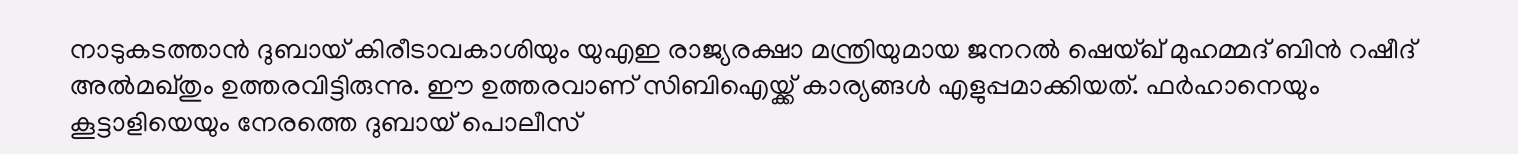നാടുകടത്താന്‍ ദുബായ് കിരീടാവകാശിയും യുഎഇ രാജ്യരക്ഷാ മന്ത്രിയുമായ ജനറല്‍ ഷെയ്ഖ് മുഹമ്മദ് ബിന്‍ റഷീദ് അല്‍മഖ്തും ഉത്തരവിട്ടിരുന്നു. ഈ ഉത്തരവാണ് സിബിഐയ്ക്ക് കാര്യങ്ങള്‍ എളുപ്പമാക്കിയത്. ഫര്‍ഹാനെയും കൂട്ടാളിയെയും നേരത്തെ ദുബായ് പൊലീസ്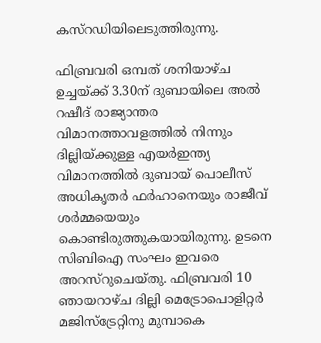കസ്റഡിയിലെടുത്തിരുന്നു.

ഫിബ്രവരി ഒമ്പത് ശനിയാഴ്ച ഉച്ചയ്ക്ക് 3.30ന് ദുബായിലെ അല്‍ റഷീദ് രാജ്യാന്തര വിമാനത്താവളത്തില്‍ നിന്നും ദില്ലിയ്ക്കുള്ള എയര്‍ഇന്ത്യ വിമാനത്തില്‍ ദുബായ് പൊലീസ് അധികൃതര്‍ ഫര്‍ഹാനെയും രാജീവ് ശര്‍മ്മയെയും കൊണ്ടിരുത്തുകയായിരുന്നു. ഉടനെ സിബിഐ സംഘം ഇവരെ അറസ്റുചെയ്തു. ഫിബ്രവരി 10 ഞായറാഴ്ച ദില്ലി മെട്രോപൊളിറ്റര്‍ മജിസ്ട്രേറ്റിനു മുമ്പാകെ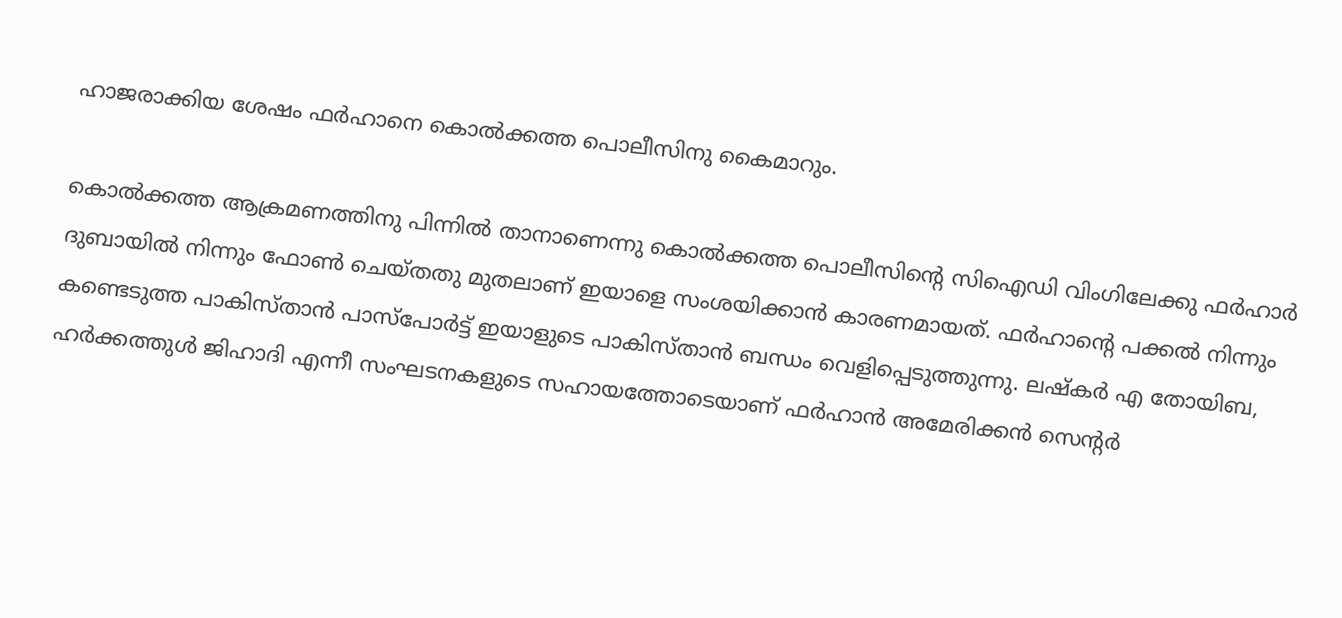ഹാജരാക്കിയ ശേഷം ഫര്‍ഹാനെ കൊല്‍ക്കത്ത പൊലീസിനു കൈമാറും.

കൊല്‍ക്കത്ത ആക്രമണത്തിനു പിന്നില്‍ താനാണെന്നു കൊല്‍ക്കത്ത പൊലീസിന്റെ സിഐഡി വിംഗിലേക്കു ഫര്‍ഹാര്‍ ദുബായില്‍ നിന്നും ഫോണ്‍ ചെയ്തതു മുതലാണ് ഇയാളെ സംശയിക്കാന്‍ കാരണമായത്. ഫര്‍ഹാന്റെ പക്കല്‍ നിന്നും കണ്ടെടുത്ത പാകിസ്താന്‍ പാസ്പോര്‍ട്ട് ഇയാളുടെ പാകിസ്താന്‍ ബന്ധം വെളിപ്പെടുത്തുന്നു. ലഷ്കര്‍ എ തോയിബ, ഹര്‍ക്കത്തുള്‍ ജിഹാദി എന്നീ സംഘടനകളുടെ സഹായത്തോടെയാണ് ഫര്‍ഹാന്‍ അമേരിക്കന്‍ സെന്റര്‍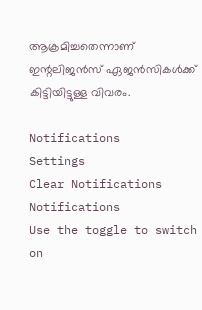ആക്രമിച്ചതെന്നാണ് ഇന്റലിജന്‍സ് ഏജന്‍സികള്‍ക്ക് കിട്ടിയിട്ടുള്ള വിവരം.

Notifications
Settings
Clear Notifications
Notifications
Use the toggle to switch on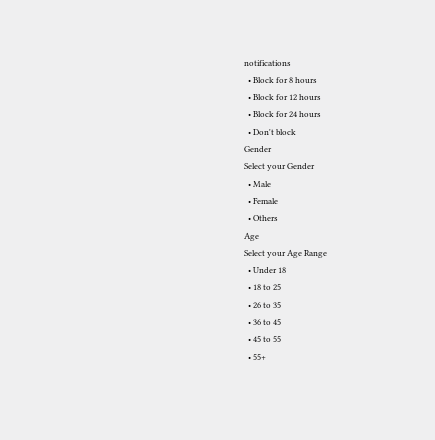notifications
  • Block for 8 hours
  • Block for 12 hours
  • Block for 24 hours
  • Don't block
Gender
Select your Gender
  • Male
  • Female
  • Others
Age
Select your Age Range
  • Under 18
  • 18 to 25
  • 26 to 35
  • 36 to 45
  • 45 to 55
  • 55+